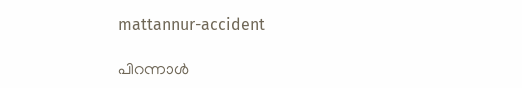mattannur-accident

പിറന്നാള്‍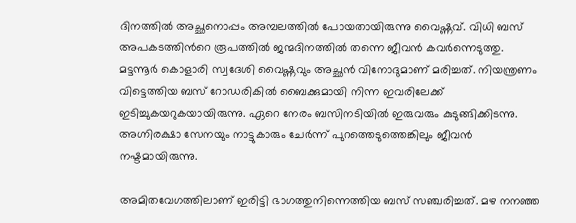ദിനത്തില്‍ അച്ഛനൊപ്പം അമ്പലത്തില്‍ പോയതായിരുന്നു വൈഷ്ണവ്. വിധി ബസ് അപകടത്തിന്‍റെ രൂപത്തില്‍ ജന്മദിനത്തില്‍ തന്നെ ജീവന്‍ കവര്‍ന്നെടുത്തു. മട്ടന്നൂര്‍ കൊളാരി സ്വദേശി വൈഷ്ണവും അച്ഛന്‍ വിനോദുമാണ് മരിച്ചത്. നിയന്ത്രണം വിട്ടെത്തിയ ബസ് റോഡരികില്‍ ബൈക്കുമായി നിന്ന ഇവരിലേക്ക് ഇടിച്ചുകയറുകയായിരുന്നു. ഏറെ നേരം ബസിനടിയില്‍ ഇരുവരും കുടുങ്ങിക്കിടന്നു. അഗ്നിരക്ഷാ സേനയും നാട്ടുകാരും ചേര്‍ന്ന് പുറത്തെടുത്തെങ്കിലും ജീവന്‍ നഷ്ടമായിരുന്നു.

അമിതവേഗത്തിലാണ് ഇരിട്ടി ഭാഗത്തുനിന്നെത്തിയ ബസ് സഞ്ചരിച്ചത്. മഴ നനഞ്ഞ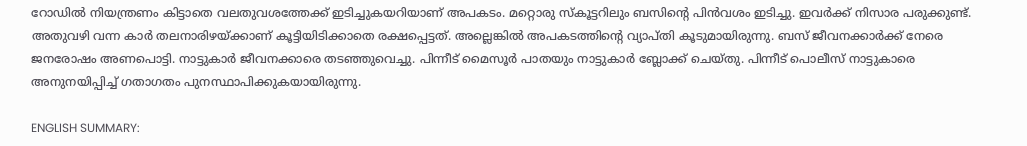റോഡില്‍ നിയന്ത്രണം കിട്ടാതെ വലതുവശത്തേക്ക് ഇടിച്ചുകയറിയാണ് അപകടം. മറ്റൊരു സ്കൂട്ടറിലും ബസിന്‍റെ പിന്‍വശം ഇടിച്ചു. ഇവര്‍ക്ക് നിസാര പരുക്കുണ്ട്. അതുവഴി വന്ന കാര്‍ തലനാരിഴയ്ക്കാണ് കൂട്ടിയിടിക്കാതെ രക്ഷപ്പെട്ടത്. അല്ലെങ്കില്‍ അപകടത്തിന്‍റെ വ്യാപ്തി കൂടുമായിരുന്നു. ബസ് ജീവനക്കാര്‍ക്ക് നേരെ ജനരോഷം അണപൊട്ടി. നാട്ടുകാര്‍ ജീവനക്കാരെ തടഞ്ഞുവെച്ചു. പിന്നീട് മൈസൂര്‍ പാതയും നാട്ടുകാര്‍ ബ്ലോക്ക് ചെയ്തു. പിന്നീട് പൊലീസ് നാട്ടുകാരെ അനുനയിപ്പിച്ച് ഗതാഗതം പുനസ്ഥാപിക്കുകയായിരുന്നു.

ENGLISH SUMMARY: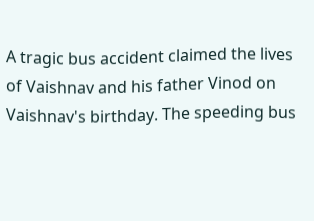A tragic bus accident claimed the lives of Vaishnav and his father Vinod on Vaishnav's birthday. The speeding bus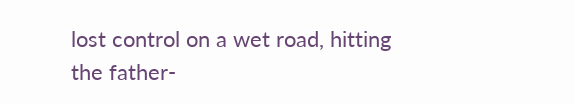lost control on a wet road, hitting the father-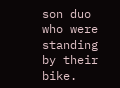son duo who were standing by their bike.